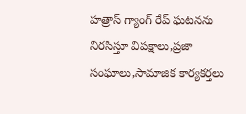హత్రాస్ గ్యాంగ్ రేప్ ఘటనను నిరసిస్తూ విపక్షాలు,ప్రజా సంఘాలు,సామాజిక కార్యకర్తలు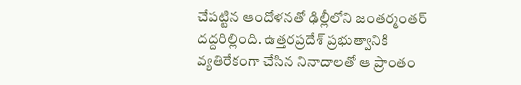చేపట్టిన ఆందోళనతో ఢిల్లీలోని జంతర్మంతర్ దద్దరిల్లింది. ఉత్తరప్రదేశ్ ప్రభుత్వానికి వ్యతిరేకంగా చేసిన నినాదాలతో ఆ ప్రాంతం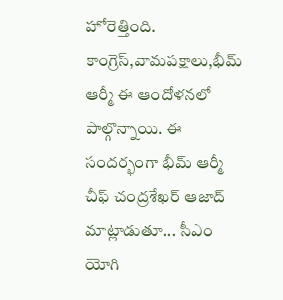హోరెత్తింది. కాంగ్రెస్,వామపక్షాలు,భీమ్ ఆర్మీ ఈ ఆందోళనలో పాల్గొన్నాయి. ఈ సందర్భంగా భీమ్ ఆర్మీ చీఫ్ చంద్రశేఖర్ ఆజాద్ మాట్లాడుతూ... సీఎం యోగి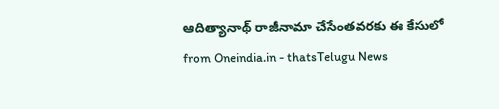ఆదిత్యానాథ్ రాజీనామా చేసేంతవరకు ఈ కేసులో
from Oneindia.in - thatsTelugu News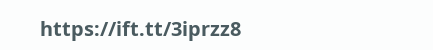https://ift.tt/3iprzz8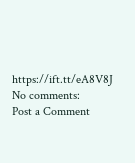https://ift.tt/eA8V8J
No comments:
Post a Comment